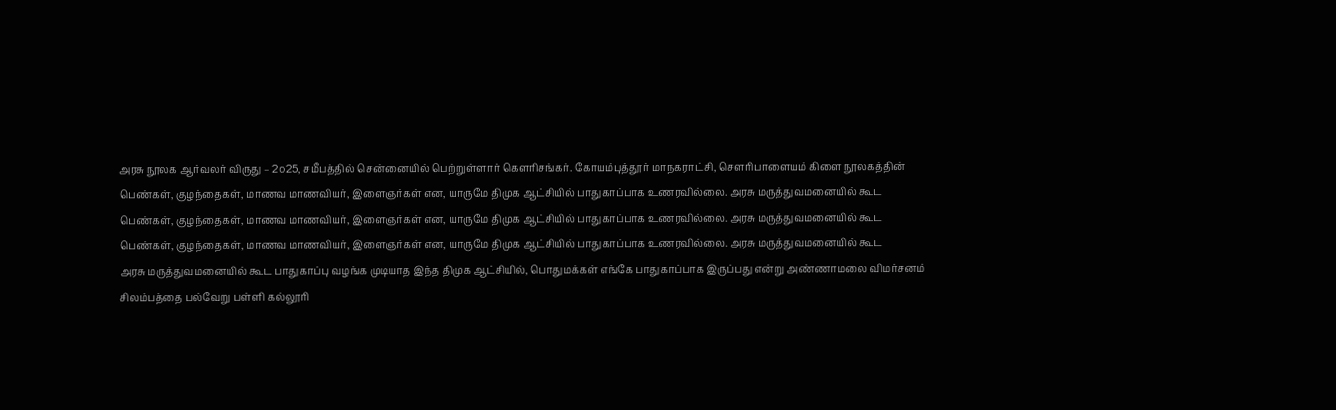அரசு நூலக ஆர்வலர் விருது – 2௦25, சமீபத்தில் சென்னையில் பெற்றுள்ளார் கௌரிசங்கர். கோயம்புத்தூர் மாநகராட்சி, சௌரிபாளையம் கிளை நூலகத்தின்
பெண்கள், குழந்தைகள், மாணவ மாணவியர், இளைஞர்கள் என, யாருமே திமுக ஆட்சியில் பாதுகாப்பாக உணரவில்லை. அரசு மருத்துவமனையில் கூட
பெண்கள், குழந்தைகள், மாணவ மாணவியர், இளைஞர்கள் என, யாருமே திமுக ஆட்சியில் பாதுகாப்பாக உணரவில்லை. அரசு மருத்துவமனையில் கூட
பெண்கள், குழந்தைகள், மாணவ மாணவியர், இளைஞர்கள் என, யாருமே திமுக ஆட்சியில் பாதுகாப்பாக உணரவில்லை. அரசு மருத்துவமனையில் கூட
அரசு மருத்துவமனையில் கூட பாதுகாப்பு வழங்க முடியாத இந்த திமுக ஆட்சியில், பொதுமக்கள் எங்கே பாதுகாப்பாக இருப்பது என்று அண்ணாமலை விமர்சனம்
சிலம்பத்தை பல்வேறு பள்ளி கல்லூரி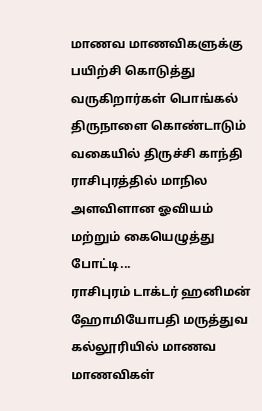மாணவ மாணவிகளுக்கு பயிற்சி கொடுத்து வருகிறார்கள் பொங்கல் திருநாளை கொண்டாடும் வகையில் திருச்சி காந்தி
ராசிபுரத்தில் மாநில அளவிளான ஓவியம் மற்றும் கையெழுத்து போட்டி...
ராசிபுரம் டாக்டர் ஹனிமன் ஹோமியோபதி மருத்துவ கல்லூரியில் மாணவ மாணவிகள்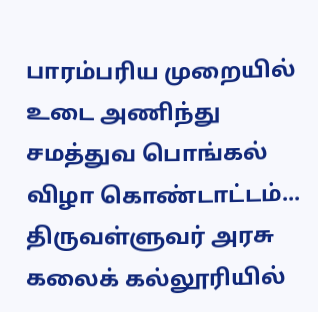பாரம்பரிய முறையில் உடை அணிந்து சமத்துவ பொங்கல் விழா கொண்டாட்டம்...
திருவள்ளுவர் அரசு கலைக் கல்லூரியில்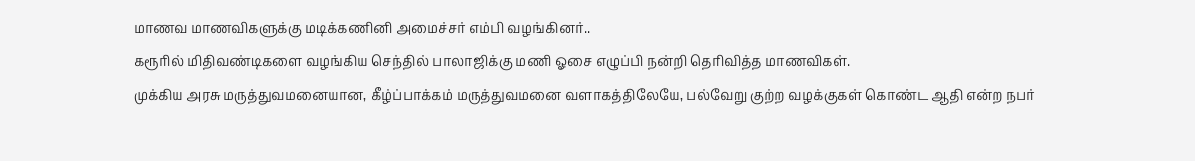மாணவ மாணவிகளுக்கு மடிக்கணினி அமைச்சர் எம்பி வழங்கினர்..
கரூரில் மிதிவண்டிகளை வழங்கிய செந்தில் பாலாஜிக்கு மணி ஓசை எழுப்பி நன்றி தெரிவித்த மாணவிகள்.
முக்கிய அரசு மருத்துவமனையான, கீழ்ப்பாக்கம் மருத்துவமனை வளாகத்திலேயே, பல்வேறு குற்ற வழக்குகள் கொண்ட ஆதி என்ற நபர்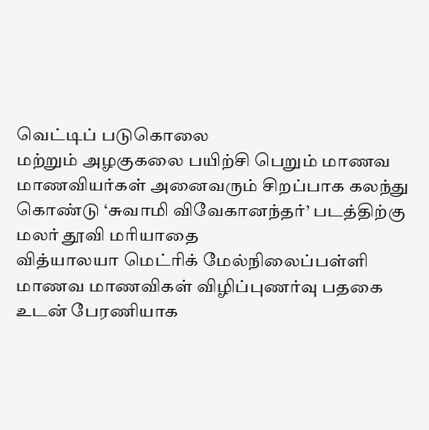வெட்டிப் படுகொலை
மற்றும் அழகுகலை பயிற்சி பெறும் மாணவ மாணவியர்கள் அனைவரும் சிறப்பாக கலந்து கொண்டு ‘சுவாமி விவேகானந்தர்’ படத்திற்கு மலர் தூவி மரியாதை
வித்யாலயா மெட்ரிக் மேல்நிலைப்பள்ளி மாணவ மாணவிகள் விழிப்புணர்வு பதகை உடன் பேரணியாக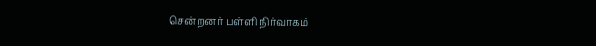சென்றனர் பள்ளி நிர்வாகம்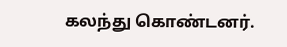கலந்து கொண்டனர்.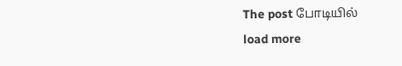The post போடியில்
load more